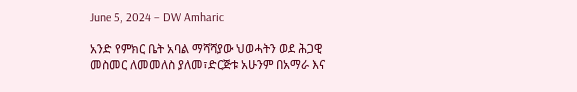June 5, 2024 – DW Amharic

አንድ የምክር ቤት አባል ማሻሻያው ህወሓትን ወደ ሕጋዊ መስመር ለመመለስ ያለመ፣ድርጅቱ አሁንም በአማራ እና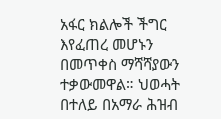አፋር ክልሎች ችግር እየፈጠረ መሆኑን በመጥቀስ ማሻሻያውን ተቃውመዋል። ህወሓት በተለይ በአማራ ሕዝብ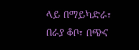ላይ በማይካድራ፣ በራያ ቆቦ፣ በጭና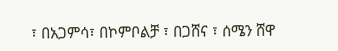፣ በአጋምሳ፣ በኮምቦልቻ ፣ በጋሸና ፣ ሰሜን ሸዋ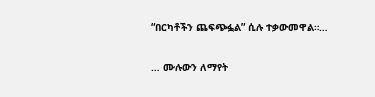“በርካቶችን ጨፍጭፏል” ሲሉ ተቃውመዋል።…

… ሙሉውን ለማየት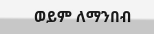ወይም ለማንበብ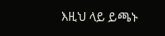እዚህ ላይ ይጫኑ